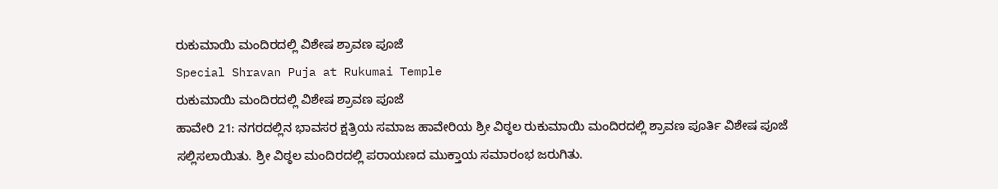ರುಕುಮಾಯಿ ಮಂದಿರದಲ್ಲಿ ವಿಶೇಷ ಶ್ರಾವಣ ಪೂಜೆ
Special Shravan Puja at Rukumai Temple
ರುಕುಮಾಯಿ ಮಂದಿರದಲ್ಲಿ ವಿಶೇಷ ಶ್ರಾವಣ ಪೂಜೆ
ಹಾವೇರಿ 21: ನಗರದಲ್ಲಿನ ಭಾವಸರ ಕ್ಷತ್ರಿಯ ಸಮಾಜ ಹಾವೇರಿಯ ಶ್ರೀ ವಿಠ್ಠಲ ರುಕುಮಾಯಿ ಮಂದಿರದಲ್ಲಿ ಶ್ರಾವಣ ಪೂರ್ತಿ ವಿಶೇಷ ಪೂಜೆ ಸಲ್ಲಿಸಲಾಯಿತು. ಶ್ರೀ ವಿಠ್ಠಲ ಮಂದಿರದಲ್ಲಿ ಪರಾಯಣದ ಮುಕ್ತಾಯ ಸಮಾರಂಭ ಜರುಗಿತು.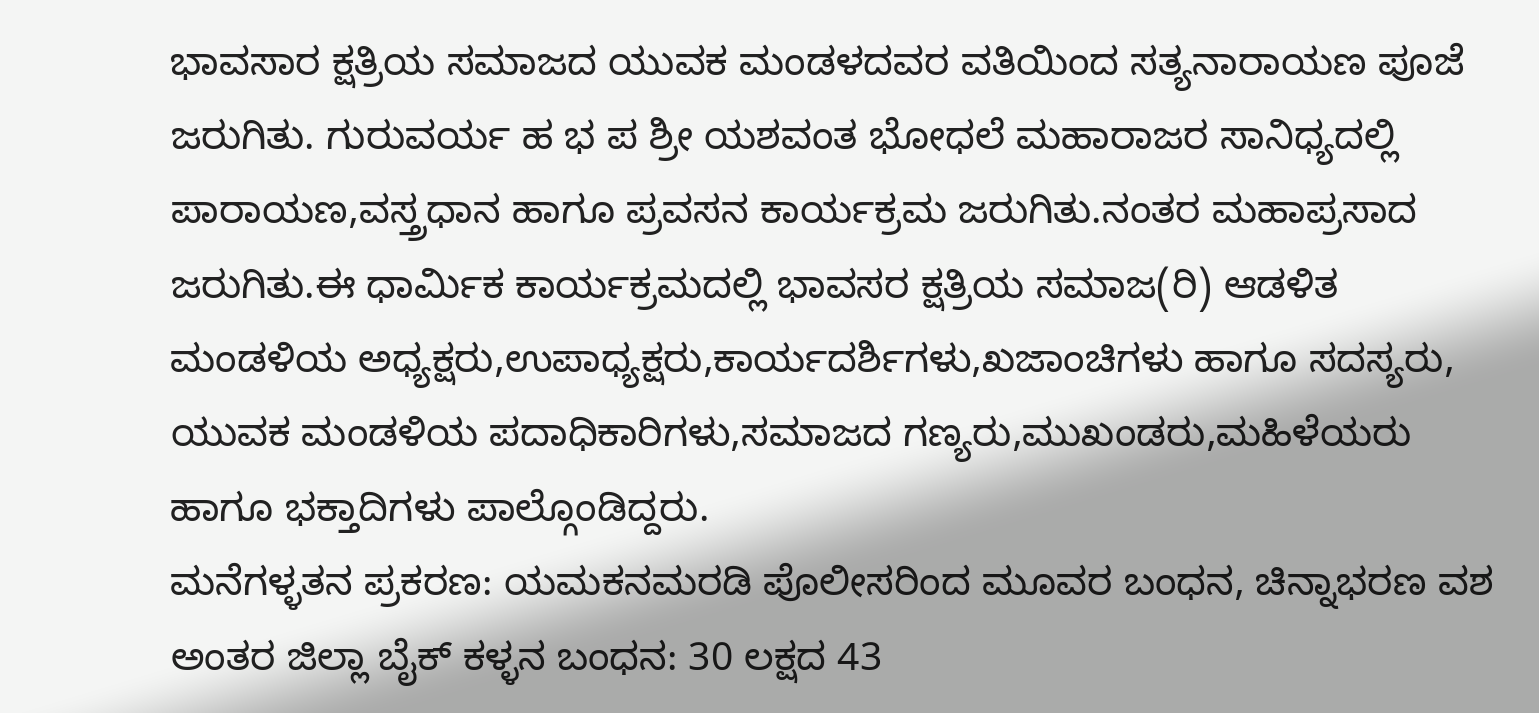ಭಾವಸಾರ ಕ್ಷತ್ರಿಯ ಸಮಾಜದ ಯುವಕ ಮಂಡಳದವರ ವತಿಯಿಂದ ಸತ್ಯನಾರಾಯಣ ಪೂಜೆ ಜರುಗಿತು. ಗುರುವರ್ಯ ಹ ಭ ಪ ಶ್ರೀ ಯಶವಂತ ಭೋಧಲೆ ಮಹಾರಾಜರ ಸಾನಿಧ್ಯದಲ್ಲಿ ಪಾರಾಯಣ,ವಸ್ತ್ರಧಾನ ಹಾಗೂ ಪ್ರವಸನ ಕಾರ್ಯಕ್ರಮ ಜರುಗಿತು.ನಂತರ ಮಹಾಪ್ರಸಾದ ಜರುಗಿತು.ಈ ಧಾರ್ಮಿಕ ಕಾರ್ಯಕ್ರಮದಲ್ಲಿ ಭಾವಸರ ಕ್ಷತ್ರಿಯ ಸಮಾಜ(ರಿ) ಆಡಳಿತ ಮಂಡಳಿಯ ಅಧ್ಯಕ್ಷರು,ಉಪಾಧ್ಯಕ್ಷರು,ಕಾರ್ಯದರ್ಶಿಗಳು,ಖಜಾಂಚಿಗಳು ಹಾಗೂ ಸದಸ್ಯರು, ಯುವಕ ಮಂಡಳಿಯ ಪದಾಧಿಕಾರಿಗಳು,ಸಮಾಜದ ಗಣ್ಯರು,ಮುಖಂಡರು,ಮಹಿಳೆಯರು ಹಾಗೂ ಭಕ್ತಾದಿಗಳು ಪಾಲ್ಗೊಂಡಿದ್ದರು.
ಮನೆಗಳ್ಳತನ ಪ್ರಕರಣ: ಯಮಕನಮರಡಿ ಪೊಲೀಸರಿಂದ ಮೂವರ ಬಂಧನ, ಚಿನ್ನಾಭರಣ ವಶ
ಅಂತರ ಜಿಲ್ಲಾ ಬೈಕ್ ಕಳ್ಳನ ಬಂಧನ: 30 ಲಕ್ಷದ 43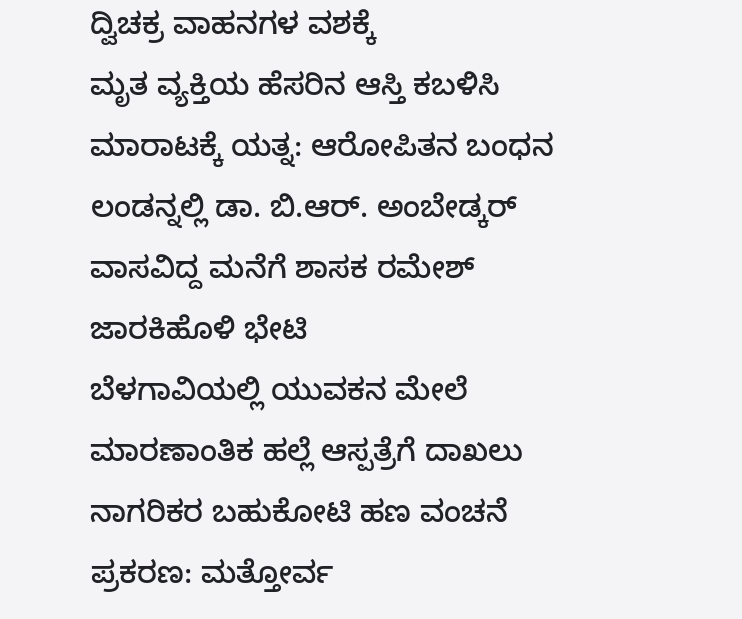ದ್ವಿಚಕ್ರ ವಾಹನಗಳ ವಶಕ್ಕೆ
ಮೃತ ವ್ಯಕ್ತಿಯ ಹೆಸರಿನ ಆಸ್ತಿ ಕಬಳಿಸಿ ಮಾರಾಟಕ್ಕೆ ಯತ್ನ: ಆರೋಪಿತನ ಬಂಧನ
ಲಂಡನ್ನಲ್ಲಿ ಡಾ. ಬಿ.ಆರ್. ಅಂಬೇಡ್ಕರ್ ವಾಸವಿದ್ದ ಮನೆಗೆ ಶಾಸಕ ರಮೇಶ್ ಜಾರಕಿಹೊಳಿ ಭೇಟಿ
ಬೆಳಗಾವಿಯಲ್ಲಿ ಯುವಕನ ಮೇಲೆ ಮಾರಣಾಂತಿಕ ಹಲ್ಲೆ ಆಸ್ಪತ್ರೆಗೆ ದಾಖಲು
ನಾಗರಿಕರ ಬಹುಕೋಟಿ ಹಣ ವಂಚನೆ ಪ್ರಕರಣ: ಮತ್ತೋರ್ವ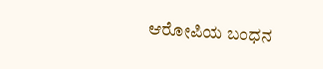ಆರೋಪಿಯ ಬಂಧನ